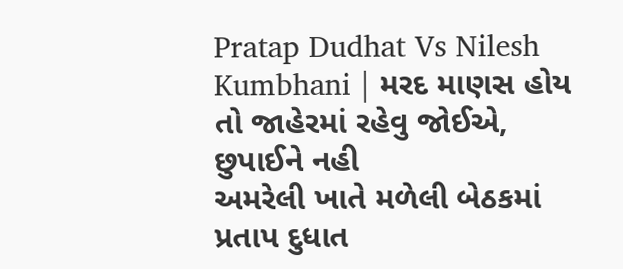Pratap Dudhat Vs Nilesh Kumbhani | મરદ માણસ હોય તો જાહેરમાં રહેવુ જોઈએ, છુપાઈને નહી
અમરેલી ખાતે મળેલી બેઠકમાં પ્રતાપ દુધાત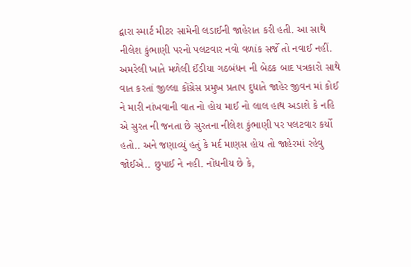દ્વારા સ્માર્ટ મીટર સામેની લડાઈની જાહેરાત કરી હતી. આ સાથે નીલેશ કુંભાણી પરનો પલટવાર નવો વળાંક સર્જે તો નવાઈ નહીં.
અમરેલી ખાતે મળેલી ઈંડીયા ગઠબંધન ની બેઠક બાદ પત્રકારો સાથે વાત કરતાં જીલ્લા કોંગ્રેસ પ્રમુખ પ્રતાપ દુધાતે જાહેર જીવન માં કોઈ ને મારી નાંખવાની વાત નો હોય માઈ નો લાલ હાથ અડાશે કે નહિ એ સુરત ની જનતા છે સુરતના નીલેશ કુંભાણી પર પલટવાર કર્યો હતો.. અને જણાવ્યું હતું કે મર્દ માણસ હોય તો જાહેરમાં રહેવુ જોઈએ.. છુપાઈ ને નહી. નોંધનીય છે કે,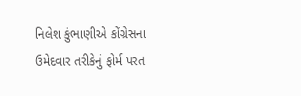નિલેશ કુંભાણીએ કોંગ્રેસના ઉમેદવાર તરીકેનું ફોર્મ પરત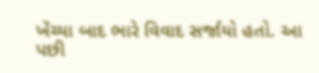ખેંચ્યા બાદ ભારે વિવાદ સર્જાયો હતો. આ પછી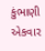કુંભાણી એકવાર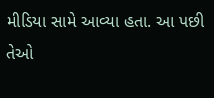મીડિયા સામે આવ્યા હતા. આ પછી તેઓ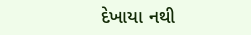દેખાયા નથી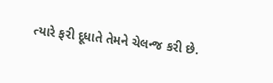ત્યારે ફરી દૂધાતે તેમને ચેલન્જ કરી છે.